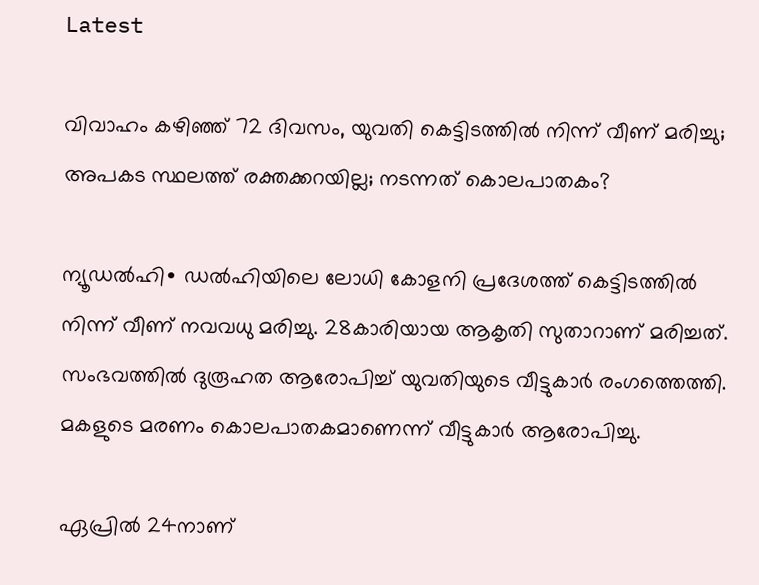Latest

വിവാഹം കഴിഞ്ഞ് 72 ദിവസം, യുവതി കെട്ടിടത്തിൽ നിന്ന് വീണ് മരിച്ചു; അപകട സ്ഥലത്ത് രക്തക്കറയില്ല; നടന്നത് കൊലപാതകം?

ന്യൂഡൽഹി∙ ഡൽഹിയിലെ ലോധി കോളനി പ്രദേശത്ത് കെട്ടിടത്തിൽ നിന്ന് വീണ് നവവധു മരിച്ചു. 28കാരിയായ ആകൃതി സുതാറാണ് മരിച്ചത്. സംഭവത്തിൽ ദുരൂഹത ആരോപിച്ച് യുവതിയുടെ വീട്ടുകാർ രംഗത്തെത്തി. മകളുടെ മരണം കൊലപാതകമാണെന്ന് വീട്ടുകാർ ആരോപിച്ചു.

ഏപ്രിൽ 24നാണ്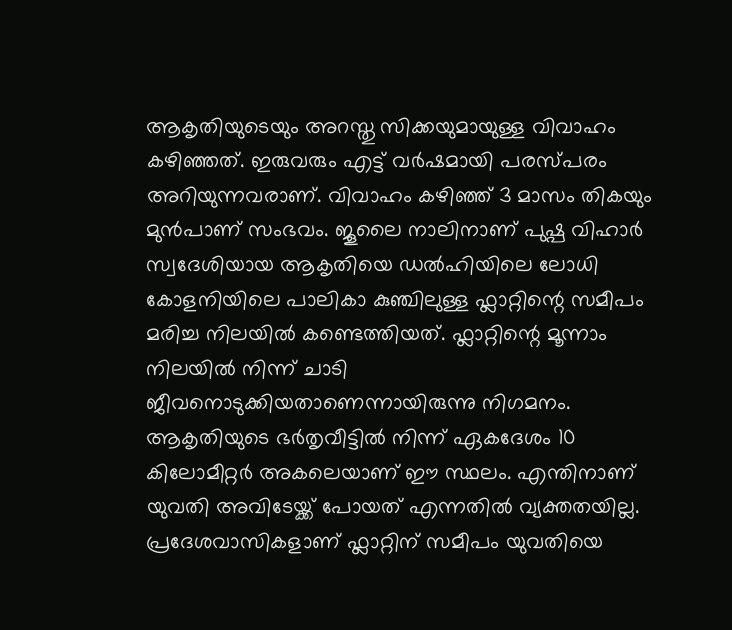ആകൃതിയുടെയും അറസ്തു സിക്കയുമായുള്ള വിവാഹം കഴിഞ്ഞത്. ഇരുവരും എട്ട് വർഷമായി പരസ്പരം അറിയുന്നവരാണ്. വിവാഹം കഴിഞ്ഞ് 3 മാസം തികയും മുൻപാണ് സംഭവം. ജൂലൈ നാലിനാണ് പുഷ്പ വിഹാർ സ്വദേശിയായ ആകൃതിയെ ഡൽഹിയിലെ ലോധി കോളനിയിലെ പാലികാ കുഞ്ചിലുള്ള ഫ്ലാറ്റിന്റെ സമീപം മരിച്ച നിലയിൽ കണ്ടെത്തിയത്. ഫ്ലാറ്റിന്റെ മൂന്നാം നിലയിൽ നിന്ന് ചാടി ജീവനൊടുക്കിയതാണെന്നായിരുന്നു നിഗമനം. ആകൃതിയുടെ ഭർതൃവീട്ടിൽ നിന്ന് ഏകദേശം 10 കിലോമീറ്റർ അകലെയാണ് ഈ സ്ഥലം. എന്തിനാണ് യുവതി അവിടേയ്ക്ക് പോയത് എന്നതിൽ വ്യക്തതയില്ല. പ്രദേശവാസികളാണ് ഫ്ലാറ്റിന് സമീപം യുവതിയെ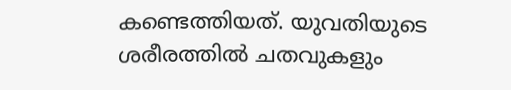കണ്ടെത്തിയത്. യുവതിയുടെ ശരീരത്തിൽ ചതവുകളും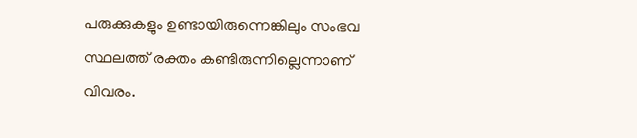പരുക്കുകളും ഉണ്ടായിരുന്നെങ്കിലും സംഭവ സ്ഥലത്ത് രക്തം കണ്ടിരുന്നില്ലെന്നാണ് വിവരം.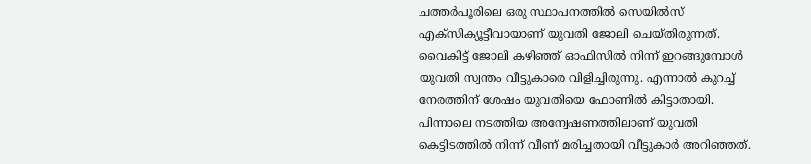ചത്തർപൂരിലെ ഒരു സ്ഥാപനത്തിൽ സെയിൽസ് എക്സിക്യൂട്ടീവായാണ് യുവതി ജോലി ചെയ്തിരുന്നത്. വൈകിട്ട് ജോലി കഴിഞ്ഞ് ഓഫിസിൽ നിന്ന് ഇറങ്ങുമ്പോൾ‌ യുവതി സ്വന്തം വീട്ടുകാരെ വിളിച്ചിരുന്നു. എന്നാൽ കുറച്ച് നേരത്തിന് ശേഷം യുവതിയെ ഫോണിൽ കിട്ടാതായി. പിന്നാലെ നടത്തിയ അന്വേഷണത്തിലാണ് യുവതി കെട്ടിടത്തിൽ നിന്ന് വീണ് മരിച്ചതായി വീട്ടുകാർ അറിഞ്ഞത്.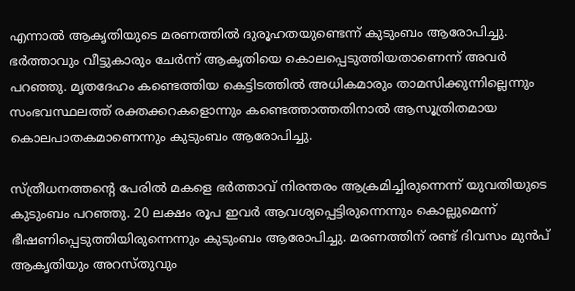എന്നാൽ ആകൃതിയുടെ മരണത്തിൽ ദുരൂഹതയുണ്ടെന്ന് കുടുംബം ആരോപിച്ചു. ഭർത്താവും വീട്ടുകാരും ചേർന്ന് ആകൃതിയെ കൊലപ്പെടുത്തിയതാണെന്ന് അവർ പറഞ്ഞു. മൃതദേഹം കണ്ടെത്തിയ കെട്ടിടത്തിൽ അധികമാരും താമസിക്കുന്നില്ലെന്നും സംഭവസ്ഥലത്ത് രക്തക്കറകളൊന്നും കണ്ടെത്താത്തതിനാൽ ആസൂത്രിതമായ കൊലപാതകമാണെന്നും കുടുംബം ആരോപിച്ചു.

സ്ത്രീധനത്തന്റെ പേരിൽ മകളെ ഭർത്താവ് നിരന്തരം ആക്രമിച്ചിരുന്നെന്ന് യുവതിയുടെ കുടുംബം പറഞ്ഞു. 20 ലക്ഷം രൂപ ഇവർ ആവശ്യപ്പെട്ടിരുന്നെന്നും കൊല്ലുമെന്ന് ഭീഷണിപ്പെടുത്തിയിരുന്നെന്നും കുടുംബം ആരോപിച്ചു. മരണത്തിന് രണ്ട് ദിവസം മുൻപ് ആകൃതിയും അറസ്തുവും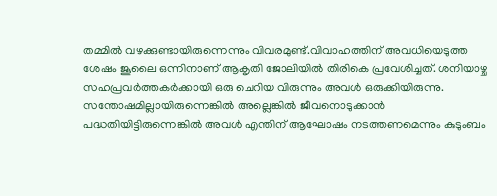തമ്മിൽ വഴക്കുണ്ടായിരുന്നെന്നും വിവരമുണ്ട്.വിവാഹത്തിന് അവധിയെടുത്ത ശേഷം ജൂലൈ ഒന്നിനാണ് ആകൃതി ജോലിയില്‍ തിരികെ പ്രവേശിച്ചത്. ശനിയാഴ്ച സഹപ്രവർത്തകർക്കായി ഒരു ചെറിയ വിരുന്നും അവൾ ഒരുക്കിയിരുന്നു. സന്തോഷമില്ലായിരുന്നെങ്കിൽ അല്ലെങ്കിൽ ജീവനൊടുക്കാൻ പദ്ധതിയിട്ടിരുന്നെങ്കിൽ അവൾ എന്തിന് ആഘോഷം നടത്തണമെന്നും കുടുംബം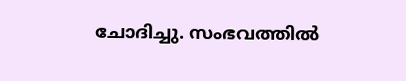ചോദിച്ചു. സംഭവത്തിൽ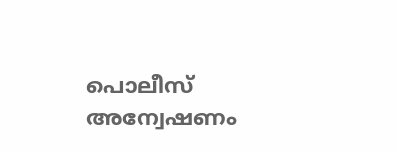പൊലീസ് അന്വേഷണം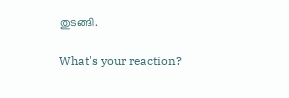തുടങ്ങി.

What's your reaction?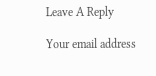Leave A Reply

Your email address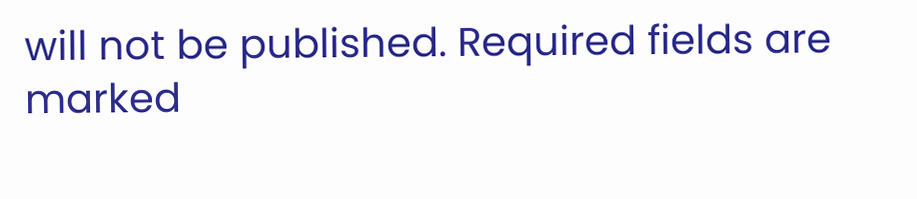will not be published. Required fields are marked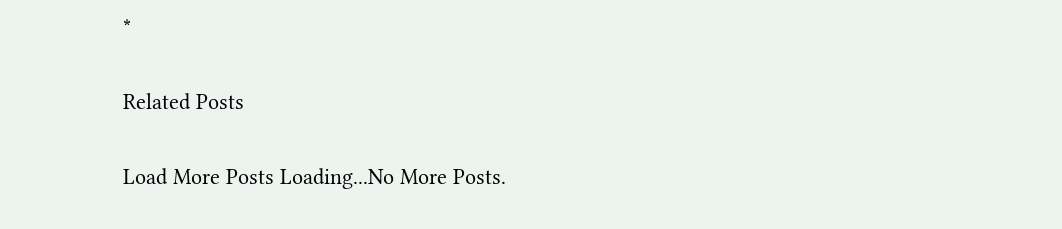*

Related Posts

Load More Posts Loading...No More Posts.